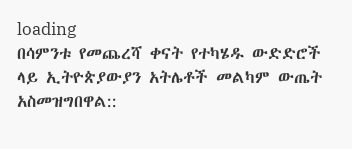loading
በሳምንቱ የመጨረሻ ቀናት የተካሄዱ ውድድሮች ላይ ኢትዮጵያውያን አትሌቶች መልካም ውጤት አስመዝግበዋል::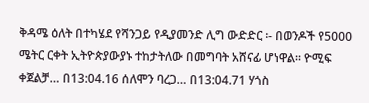ቅዳሜ ዕለት በተካሄደ የሻንጋይ የዲያመንድ ሊግ ውድድር ፡- በወንዶች የ5000 ሜትር ርቀት ኢትዮጵያውያኑ ተከታትለው በመግባት አሸናፊ ሆነዋል፡፡ ዮሚፍ ቀጀልቻ… በ13:04.16 ሰለሞን ባረጋ… በ13:04.71 ሃጎስ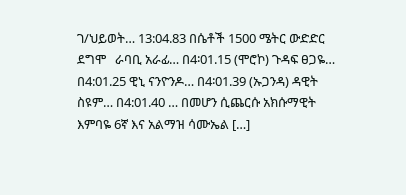ገ/ህይወት… 13:04.83 በሴቶች 1500 ሜትር ውድድር ደግሞ   ራባቢ አራፊ… በ4፡01.15 (ሞሮኮ) ጉዳፍ ፀጋዬ… በ4:01.25 ዊኒ ናንዮንዶ… በ4፡01.39 (ኡጋንዳ) ዳዊት ስዩም… በ4:01.40 … በመሆን ሲጨርሱ አክሱማዊት እምባዬ 6ኛ እና አልማዝ ሳሙኤል […]